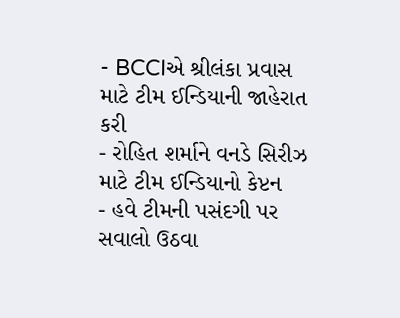- BCCIએ શ્રીલંકા પ્રવાસ માટે ટીમ ઈન્ડિયાની જાહેરાત કરી
- રોહિત શર્માને વનડે સિરીઝ માટે ટીમ ઈન્ડિયાનો કેપ્ટન
- હવે ટીમની પસંદગી પર સવાલો ઉઠવા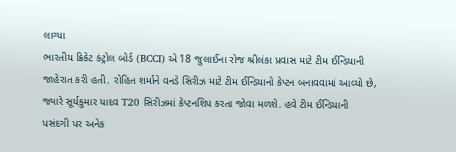લાગ્યા
ભારતીય ક્રિકેટ કંટ્રોલ બોર્ડ (BCCI) એ 18 જુલાઈના રોજ શ્રીલંકા પ્રવાસ માટે ટીમ ઈન્ડિયાની જાહેરાત કરી હતી. રોહિત શર્માને વનડે સિરીઝ માટે ટીમ ઈન્ડિયાનો કેપ્ટન બનાવવામાં આવ્યો છે, જ્યારે સૂર્યકુમાર યાદવ T20 સિરીઝમાં કેપ્ટનશિપ કરતા જોવા મળશે. હવે ટીમ ઈન્ડિયાની પસંદગી પર અનેક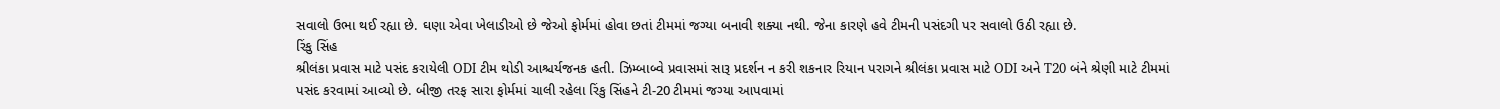સવાલો ઉભા થઈ રહ્યા છે. ઘણા એવા ખેલાડીઓ છે જેઓ ફોર્મમાં હોવા છતાં ટીમમાં જગ્યા બનાવી શક્યા નથી. જેના કારણે હવે ટીમની પસંદગી પર સવાલો ઉઠી રહ્યા છે.
રિંકુ સિંહ
શ્રીલંકા પ્રવાસ માટે પસંદ કરાયેલી ODI ટીમ થોડી આશ્ચર્યજનક હતી. ઝિમ્બાબ્વે પ્રવાસમાં સારૂ પ્રદર્શન ન કરી શકનાર રિયાન પરાગને શ્રીલંકા પ્રવાસ માટે ODI અને T20 બંને શ્રેણી માટે ટીમમાં પસંદ કરવામાં આવ્યો છે. બીજી તરફ સારા ફોર્મમાં ચાલી રહેલા રિંકુ સિંહને ટી-20 ટીમમાં જગ્યા આપવામાં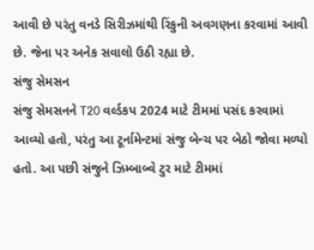આવી છે પરંતુ વનડે સિરીઝમાંથી રિંકુની અવગણના કરવામાં આવી છે. જેના પર અનેક સવાલો ઉઠી રહ્યા છે.
સંજુ સેમસન
સંજુ સેમસનને T20 વર્લ્ડકપ 2024 માટે ટીમમાં પસંદ કરવામાં આવ્યો હતો, પરંતુ આ ટૂર્નામેન્ટમાં સંજુ બેન્ચ પર બેઠો જોવા મળ્યો હતો. આ પછી સંજુને ઝિમ્બાબ્વે ટુર માટે ટીમમાં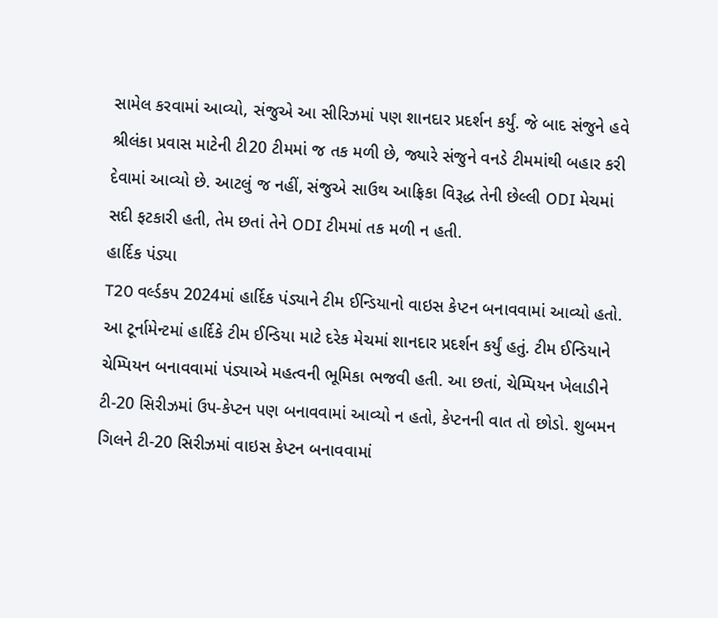સામેલ કરવામાં આવ્યો, સંજુએ આ સીરિઝમાં પણ શાનદાર પ્રદર્શન કર્યું. જે બાદ સંજુને હવે શ્રીલંકા પ્રવાસ માટેની ટી20 ટીમમાં જ તક મળી છે, જ્યારે સંજુને વનડે ટીમમાંથી બહાર કરી દેવામાં આવ્યો છે. આટલું જ નહીં, સંજુએ સાઉથ આફ્રિકા વિરૂદ્ધ તેની છેલ્લી ODI મેચમાં સદી ફટકારી હતી, તેમ છતાં તેને ODI ટીમમાં તક મળી ન હતી.
હાર્દિક પંડ્યા
T20 વર્લ્ડકપ 2024માં હાર્દિક પંડ્યાને ટીમ ઈન્ડિયાનો વાઇસ કેપ્ટન બનાવવામાં આવ્યો હતો. આ ટૂર્નામેન્ટમાં હાર્દિકે ટીમ ઈન્ડિયા માટે દરેક મેચમાં શાનદાર પ્રદર્શન કર્યું હતું. ટીમ ઈન્ડિયાને ચેમ્પિયન બનાવવામાં પંડ્યાએ મહત્વની ભૂમિકા ભજવી હતી. આ છતાં, ચેમ્પિયન ખેલાડીને ટી-20 સિરીઝમાં ઉપ-કેપ્ટન પણ બનાવવામાં આવ્યો ન હતો, કેપ્ટનની વાત તો છોડો. શુબમન ગિલને ટી-20 સિરીઝમાં વાઇસ કેપ્ટન બનાવવામાં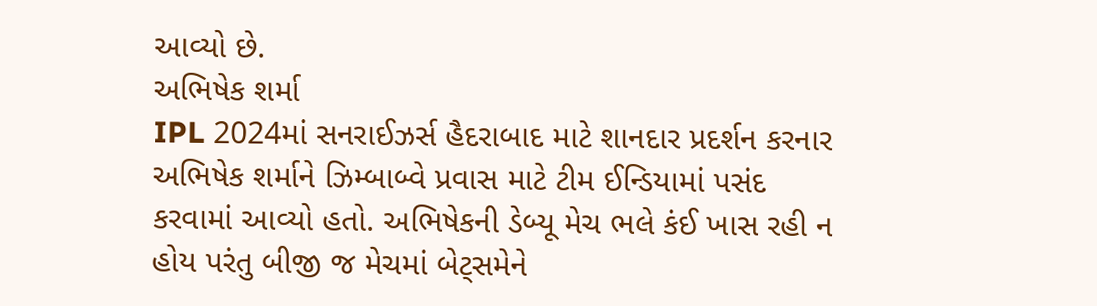આવ્યો છે.
અભિષેક શર્મા
IPL 2024માં સનરાઈઝર્સ હૈદરાબાદ માટે શાનદાર પ્રદર્શન કરનાર અભિષેક શર્માને ઝિમ્બાબ્વે પ્રવાસ માટે ટીમ ઈન્ડિયામાં પસંદ કરવામાં આવ્યો હતો. અભિષેકની ડેબ્યૂ મેચ ભલે કંઈ ખાસ રહી ન હોય પરંતુ બીજી જ મેચમાં બેટ્સમેને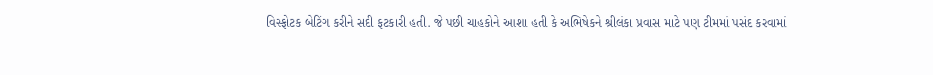વિસ્ફોટક બેટિંગ કરીને સદી ફટકારી હતી. જે પછી ચાહકોને આશા હતી કે અભિષેકને શ્રીલંકા પ્રવાસ માટે પણ ટીમમાં પસંદ કરવામાં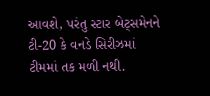આવશે, પરંતુ સ્ટાર બેટ્સમેનને ટી-20 કે વનડે સિરીઝમાં ટીમમાં તક મળી નથી.